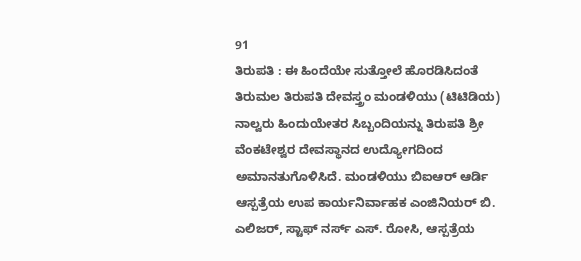91
ತಿರುಪತಿ : ಈ ಹಿಂದೆಯೇ ಸುತ್ತೋಲೆ ಹೊರಡಿಸಿದಂತೆ ತಿರುಮಲ ತಿರುಪತಿ ದೇವಸ್ತ್ರಂ ಮಂಡಳಿಯು (ಟಿಟಿಡಿಯ) ನಾಲ್ವರು ಹಿಂದುಯೇತರ ಸಿಬ್ಬಂದಿಯನ್ನು ತಿರುಪತಿ ಶ್ರೀ ವೆಂಕಟೇಶ್ವರ ದೇವಸ್ಥಾನದ ಉದ್ಯೋಗದಿಂದ ಅಮಾನತುಗೊಳಿಸಿದೆ. ಮಂಡಳಿಯು ಬಿಐಆರ್ ಆರ್ಡಿ ಆಸ್ಪತ್ರೆಯ ಉಪ ಕಾರ್ಯನಿರ್ವಾಹಕ ಎಂಜಿನಿಯರ್ ಬಿ. ಎಲಿಜರ್, ಸ್ಟಾಫ್ ನರ್ಸ್ ಎಸ್. ರೋಸಿ, ಆಸ್ಪತ್ರೆಯ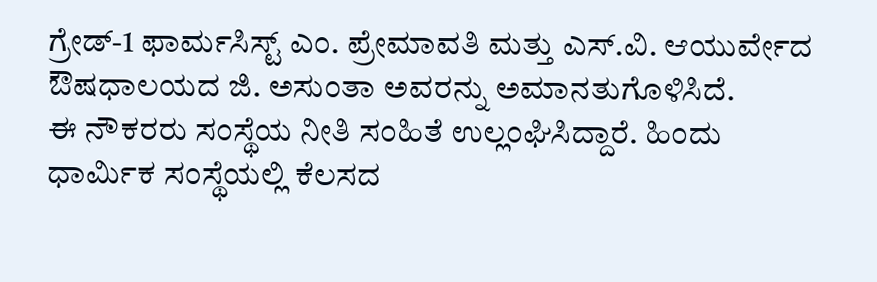ಗ್ರೇಡ್-1 ಫಾರ್ಮಸಿಸ್ಟ್ ಎಂ. ಪ್ರೇಮಾವತಿ ಮತ್ತು ಎಸ್.ವಿ. ಆಯುರ್ವೇದ ಔಷಧಾಲಯದ ಜಿ. ಅಸುಂತಾ ಅವರನ್ನು ಅಮಾನತುಗೊಳಿಸಿದೆ.
ಈ ನೌಕರರು ಸಂಸ್ಥೆಯ ನೀತಿ ಸಂಹಿತೆ ಉಲ್ಲಂಘಿಸಿದ್ದಾರೆ. ಹಿಂದು ಧಾರ್ಮಿಕ ಸಂಸ್ಥೆಯಲ್ಲಿ ಕೆಲಸದ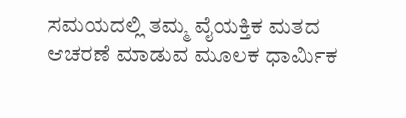ಸಮಯದಲ್ಲಿ ತಮ್ಮ ವೈಯಕ್ತಿಕ ಮತದ ಆಚರಣೆ ಮಾಡುವ ಮೂಲಕ ಧಾರ್ಮಿಕ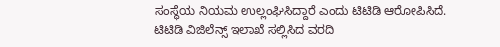ಸಂಸ್ಥೆಯ ನಿಯಮ ಉಲ್ಲಂಘಿಸಿದ್ದಾರೆ ಎಂದು ಟಿಟಿಡಿ ಆರೋಪಿಸಿದೆ. ಟಿಟಿಡಿ ವಿಜಿಲೆನ್ಸ್ ಇಲಾಖೆ ಸಲ್ಲಿಸಿದ ವರದಿ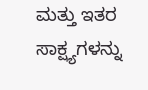ಮತ್ತು ಇತರ ಸಾಕ್ಷ್ಯಗಳನ್ನು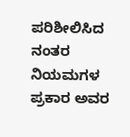ಪರಿಶೀಲಿಸಿದ ನಂತರ ನಿಯಮಗಳ ಪ್ರಕಾರ ಅವರ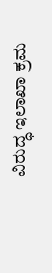ವಿರುದ್ಧ ಇಲಾಖಾ ಕ್ರಮ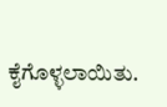ಕೈಗೊಳ್ಳಲಾಯಿತು.